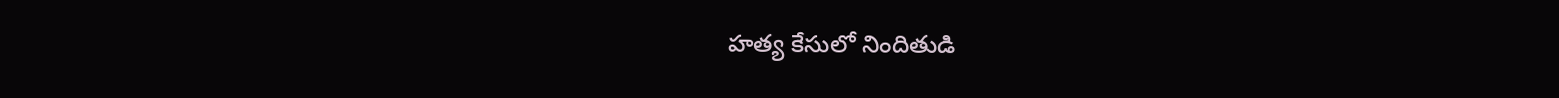హత్య కేసులో నిందితుడి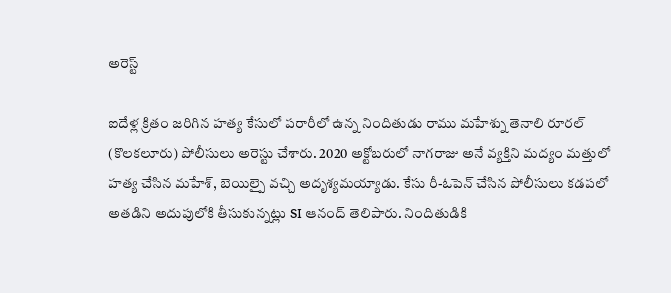అరెస్ట్

ఐదేళ్ల క్రితం జరిగిన హత్య కేసులో పరారీలో ఉన్న నిందితుడు రాము మహేశ్ను తెనాలి రూరల్ (కొలకలూరు) పోలీసులు అరెస్టు చేశారు. 2020 అక్టోబరులో నాగరాజు అనే వ్యక్తిని మద్యం మత్తులో హత్య చేసిన మహేశ్, బెయిల్పై వచ్చి అదృశ్యమయ్యాడు. కేసు రీ-ఓపెన్ చేసిన పోలీసులు కడపలో అతడిని అదుపులోకి తీసుకున్నట్లు SI ఆనంద్ తెలిపారు. నిందితుడికి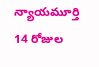న్యాయమూర్తి 14 రోజుల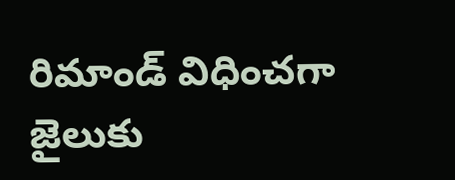రిమాండ్ విధించగా జైలుకు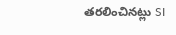తరలించినట్లు SI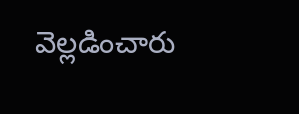వెల్లడించారు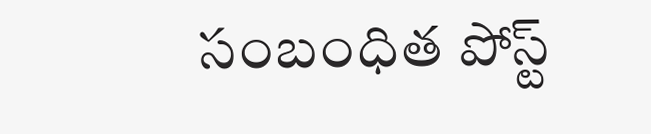సంబంధిత పోస్ట్